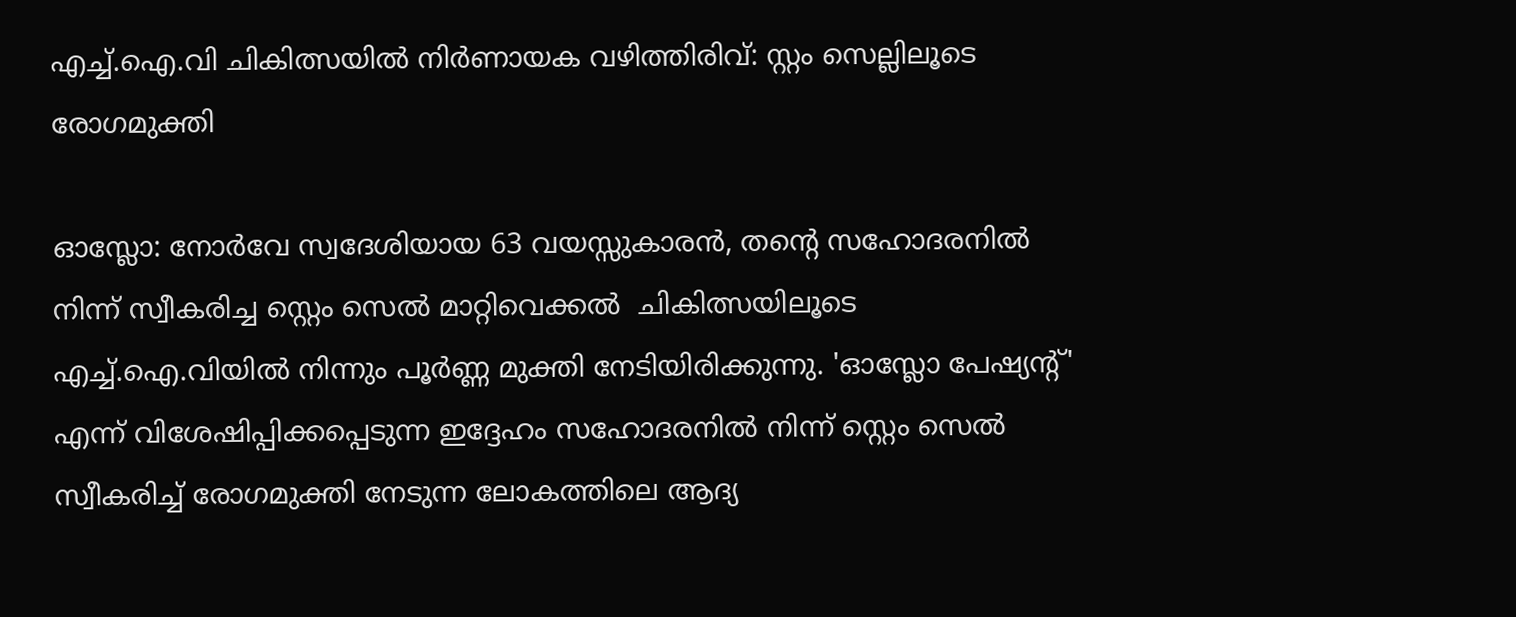എച്ച്.ഐ.വി ചികിത്സയിൽ നിർണായക വഴിത്തിരിവ്: സ്റ്റം സെല്ലിലൂടെ രോഗമുക്തി

ഓസ്ലോ: നോർവേ സ്വദേശിയായ 63 വയസ്സുകാരൻ, തന്റെ സഹോദരനിൽ നിന്ന് സ്വീകരിച്ച സ്റ്റെം സെൽ മാറ്റിവെക്കൽ  ചികിത്സയിലൂടെ എച്ച്.ഐ.വിയിൽ നിന്നും പൂർണ്ണ മുക്തി നേടിയിരിക്കുന്നു. 'ഓസ്ലോ പേഷ്യന്റ്' എന്ന് വിശേഷിപ്പിക്കപ്പെടുന്ന ഇദ്ദേഹം സഹോദരനിൽ നിന്ന് സ്റ്റെം സെൽ സ്വീകരിച്ച് രോഗമുക്തി നേടുന്ന ലോകത്തിലെ ആദ്യ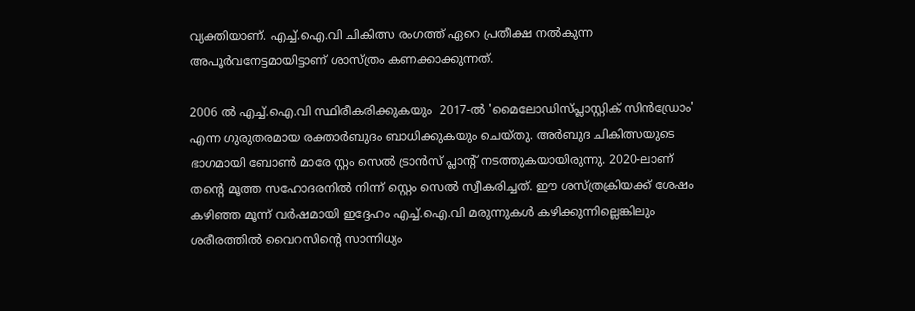വ്യക്തിയാണ്. എച്ച്.ഐ.വി ചികിത്സ രംഗത്ത് ഏറെ പ്രതീക്ഷ നൽകുന്ന അപൂർവനേട്ടമായിട്ടാണ് ശാസ്ത്രം കണക്കാക്കുന്നത്.

2006 ൽ എച്ച്.ഐ.വി സ്ഥിരീകരിക്കുകയും  2017-ൽ 'മൈലോഡിസ്പ്ലാസ്റ്റിക് സിൻഡ്രോം' എന്ന ഗുരുതരമായ രക്താർബുദം ബാധിക്കുകയും ചെയ്തു. അർബുദ ചികിത്സയുടെ ഭാഗമായി ബോൺ മാരേ സ്റ്റം സെൽ ട്രാൻസ് പ്ലാൻ്റ് നടത്തുകയായിരുന്നു. 2020-ലാണ് തന്റെ മൂത്ത സഹോദരനിൽ നിന്ന് സ്റ്റെം സെൽ സ്വീകരിച്ചത്. ഈ ശസ്ത്രക്രിയക്ക് ശേഷം കഴിഞ്ഞ മൂന്ന് വർഷമായി ഇദ്ദേഹം എച്ച്.ഐ.വി മരുന്നുകൾ കഴിക്കുന്നില്ലെങ്കിലും ശരീരത്തിൽ വൈറസിന്റെ സാന്നിധ്യം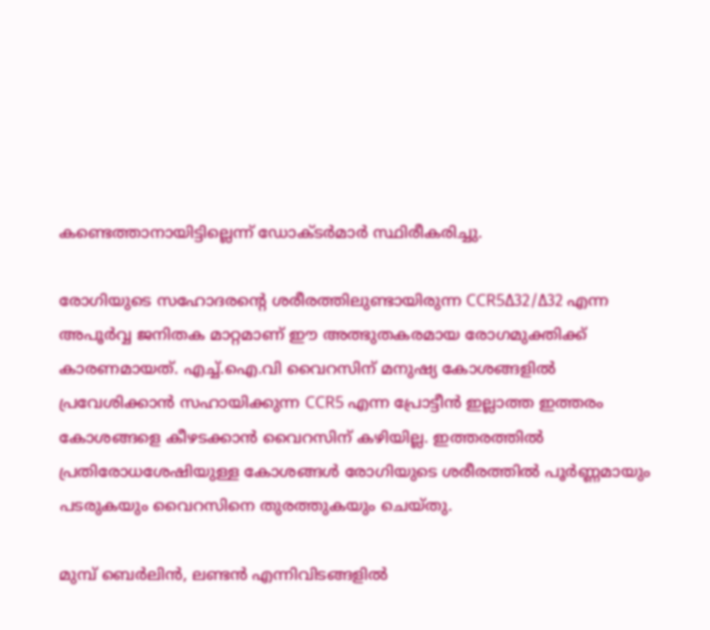കണ്ടെത്താനായിട്ടില്ലെന്ന് ഡോക്ടർമാർ സ്ഥിരീകരിച്ചു.

രോഗിയുടെ സഹോദരന്റെ ശരീരത്തിലുണ്ടായിരുന്ന CCR5Δ32/Δ32 എന്ന അപൂർവ്വ ജനിതക മാറ്റമാണ് ഈ അത്ഭുതകരമായ രോഗമുക്തിക്ക് കാരണമായത്. എച്ച്.ഐ.വി വൈറസിന് മനുഷ്യ കോശങ്ങളിൽ പ്രവേശിക്കാൻ സഹായിക്കുന്ന CCR5 എന്ന പ്രോട്ടീൻ ഇല്ലാത്ത ഇത്തരം കോശങ്ങളെ കീഴടക്കാൻ വൈറസിന് കഴിയില്ല. ഇത്തരത്തിൽ പ്രതിരോധശേഷിയുള്ള കോശങ്ങൾ രോഗിയുടെ ശരീരത്തിൽ പൂർണ്ണമായും പടരുകയും വൈറസിനെ തുരത്തുകയും ചെയ്തു.

മുമ്പ് ബെർലിൻ, ലണ്ടൻ എന്നിവിടങ്ങളിൽ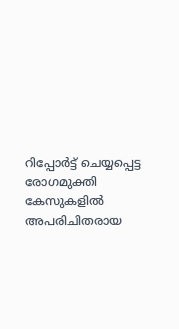റിപ്പോർട്ട് ചെയ്യപ്പെട്ട രോഗമുക്തി കേസുകളിൽ അപരിചിതരായ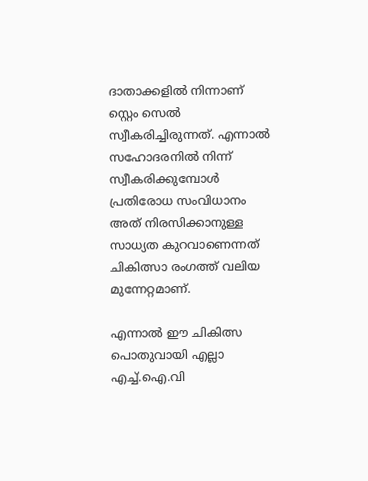ദാതാക്കളിൽ നിന്നാണ് സ്റ്റെം സെൽ സ്വീകരിച്ചിരുന്നത്. എന്നാൽ  സഹോദരനിൽ നിന്ന് സ്വീകരിക്കുമ്പോൾ പ്രതിരോധ സംവിധാനം അത് നിരസിക്കാനുള്ള സാധ്യത കുറവാണെന്നത് ചികിത്സാ രംഗത്ത് വലിയ മുന്നേറ്റമാണ്.

എന്നാൽ ഈ ചികിത്സ പൊതുവായി എല്ലാ എച്ച്.ഐ.വി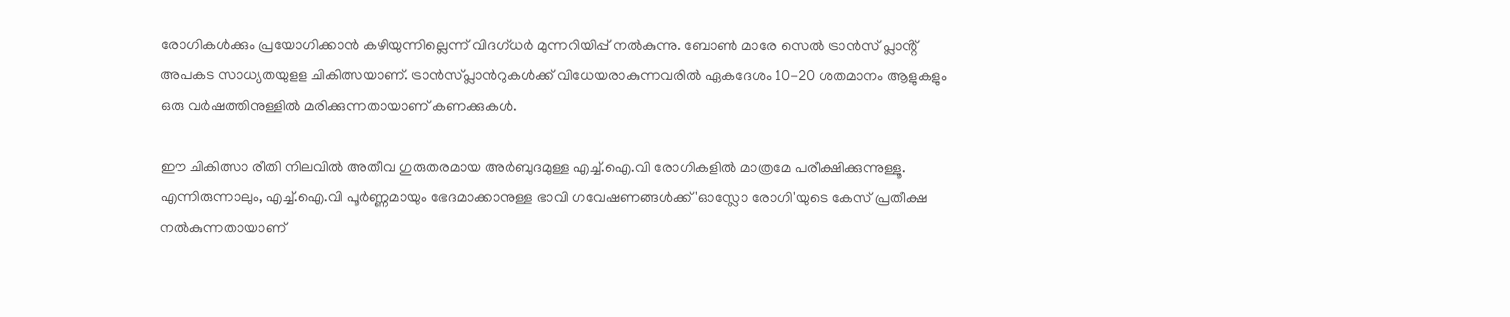രോഗികൾക്കും പ്രയോഗിക്കാൻ കഴിയുന്നില്ലെന്ന് വിദഗ്ധർ മുന്നറിയിപ്പ് നൽകുന്നു. ബോൺ മാരേ സെൽ ട്രാൻസ് പ്ലാൻ്റ് അപകട സാധ്യതയുളള ചികിത്സയാണ്. ട്രാൻസ്പ്ലാൻറുകൾക്ക് വിധേയരാകുന്നവരിൽ ഏകദേശം 10-20 ശതമാനം ആളുകളും ഒരു വർഷത്തിനുള്ളിൽ മരിക്കുന്നതായാണ് കണക്കുകൾ.

ഈ ചികിത്സാ രീതി നിലവിൽ അതീവ ഗുരുതരമായ അർബുദമുള്ള എച്ച്.ഐ.വി രോഗികളിൽ മാത്രമേ പരീക്ഷിക്കുന്നുള്ളൂ. എന്നിരുന്നാലും, എച്ച്.ഐ.വി പൂർണ്ണമായും ഭേദമാക്കാനുള്ള ഭാവി ഗവേഷണങ്ങൾക്ക് 'ഓസ്ലോ രോഗി'യുടെ കേസ് പ്രതീക്ഷ നൽകുന്നതായാണ്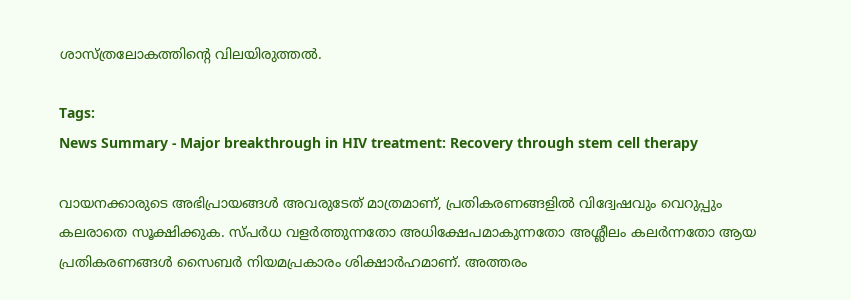ശാസ്ത്രലോകത്തിൻ്റെ വിലയിരുത്തൽ.

Tags:
News Summary - Major breakthrough in HIV treatment: Recovery through stem cell therapy

വായനക്കാരുടെ അഭിപ്രായങ്ങള്‍ അവരുടേത് മാത്രമാണ്, പ്രതികരണങ്ങളിൽ വിദ്വേഷവും വെറുപ്പും കലരാതെ സൂക്ഷിക്കുക. സ്പർധ വളർത്തുന്നതോ അധിക്ഷേപമാകുന്നതോ അശ്ലീലം കലർന്നതോ ആയ പ്രതികരണങ്ങൾ സൈബർ നിയമപ്രകാരം ശിക്ഷാർഹമാണ്. അത്തരം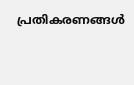പ്രതികരണങ്ങൾ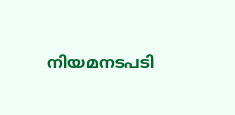നിയമനടപടി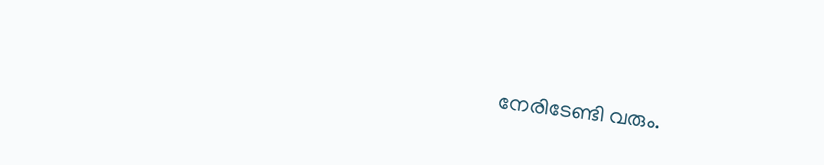നേരിടേണ്ടി വരും.